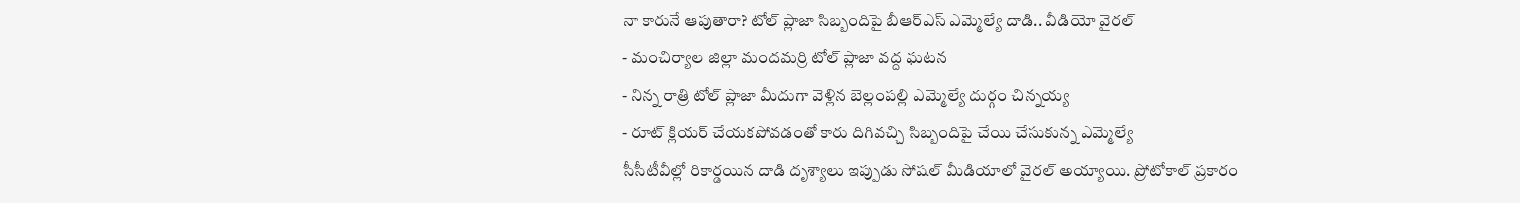నా కారునే ఆపుతారా? టోల్ ప్లాజా సిబ్బందిపై బీఆర్ఎస్ ఎమ్మెల్యే దాడి.. వీడియో వైరల్
- మంచిర్యాల జిల్లా మందమర్రి టోల్ ప్లాజా వద్ద ఘటన
- నిన్న రాత్రి టోల్ ప్లాజా మీదుగా వెళ్లిన బెల్లంపల్లి ఎమ్మెల్యే దుర్గం చిన్నయ్య
- రూట్ క్లియర్ చేయకపోవడంతో కారు దిగివచ్చి సిబ్బందిపై చేయి చేసుకున్న ఎమ్మెల్యే
సీసీటీవీల్లో రికార్డయిన దాడి దృశ్యాలు ఇప్పుడు సోషల్ మీడియాలో వైరల్ అయ్యాయి. ప్రోటోకాల్ ప్రకారం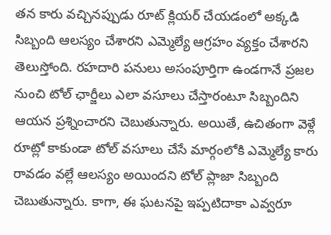తన కారు వచ్చినప్పుడు రూట్ క్లియర్ చేయడంలో అక్కడి సిబ్బంది ఆలస్యం చేశారని ఎమ్మెల్యే ఆగ్రహం వ్యక్తం చేశారని తెలుస్తోంది. రహదారి పనులు అసంపూర్తిగా ఉండగానే ప్రజల నుంచి టోల్ ఛార్జీలు ఎలా వసూలు చేస్తారంటూ సిబ్బందిని ఆయన ప్రశ్నించారని చెబుతున్నారు. అయితే, ఉచితంగా వెళ్లే రూట్లో కాకుండా టోల్ వసూలు చేసే మార్గంలోకి ఎమ్మెల్యే కారు రావడం వల్లే ఆలస్యం అయిందని టోల్ ప్లాజా సిబ్బంది చెబుతున్నారు. కాగా, ఈ ఘటనపై ఇప్పటిదాకా ఎవ్వరూ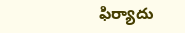ఫిర్యాదు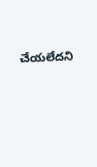చేయలేదని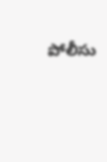పోలీసు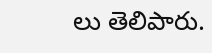లు తెలిపారు.